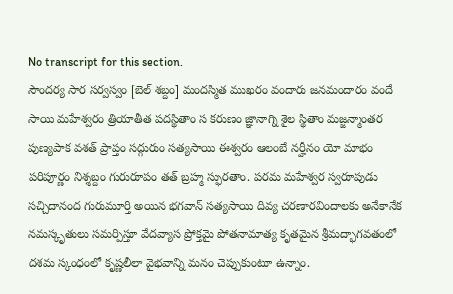No transcript for this section.
సౌందర్య సార సర్వస్వం [బెల్ శబ్దం] మందస్మిత ముఖరం వందారు జనమందారం వందే సాయి మహేశ్వరం త్రియాతీత పదస్థితాం స కరుణం జ్ఞానాగ్ని శైల స్థితాం మజ్జన్మాంతర పుణ్యపాక వశత్ ప్రాప్తం సద్గురుం సత్యసాయి ఈశ్వరం ఆలంబే నర్హీనం యో మాభం పరిపూర్ణం నిశ్శబ్దం గురురూపం తత్ బ్రహ్మ స్ఫురతాం. పరమ మహేశ్వర స్వరూపుడు సచ్చిదానంద గురుమూర్తి అయిన భగవాన్ సత్యసాయి దివ్య చరణారవిందాలకు అనేకానేక నమస్కృతులు సమర్పిస్తూ వేదవ్యాస ప్రోక్తమై పోతనామాత్య కృతమైన శ్రీమద్భాగవతంలో దశమ స్కంధంలో కృష్ణలీలా వైభవాన్ని మనం చెప్పుకుంటూ ఉన్నాం.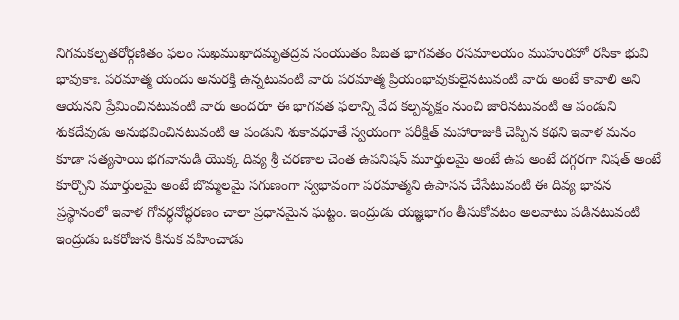నిగమకల్పతరోర్గణితం ఫలం సుఖముఖాదమృతద్రవ సంయుతం పిబత భాగవతం రసమాలయం ముహురహో రసికా భువి భావుకాః. పరమాత్మ యందు అనురక్తి ఉన్నటువంటి వారు పరమాత్మ ప్రియంభావుకులైనటువంటి వారు అంటే కావాలి అని ఆయనని ప్రేమించినటువంటి వారు అందరూ ఈ భాగవత ఫలాన్ని వేద కల్పవృక్షం నుంచి జారినటువంటి ఆ పండుని శుకదేవుడు అనుభవించినటువంటి ఆ పండుని శుకావధూతే స్వయంగా పరీక్షిత్ మహారాజుకి చెప్పిన కథని ఇవాళ మనం కూడా సత్యసాయి భగవానుడి యొక్క దివ్య శ్రీ చరణాల చెంత ఉపనిషన్ మూర్తులమై అంటే ఉప అంటే దగ్గరగా నిషత్ అంటే కూర్చొని మూర్తులమై అంటే బొమ్మలమై సగుణంగా స్వభావంగా పరమాత్మని ఉపాసన చేసేటువంటి ఈ దివ్య భావన ప్రస్థానంలో ఇవాళ గోవర్ధనోద్ధరణం చాలా ప్రధానమైన ఘట్టం. ఇంద్రుడు యజ్ఞభాగం తీసుకోవటం అలవాటు పడినటువంటి ఇంద్రుడు ఒకరోజున కినుక వహించాడు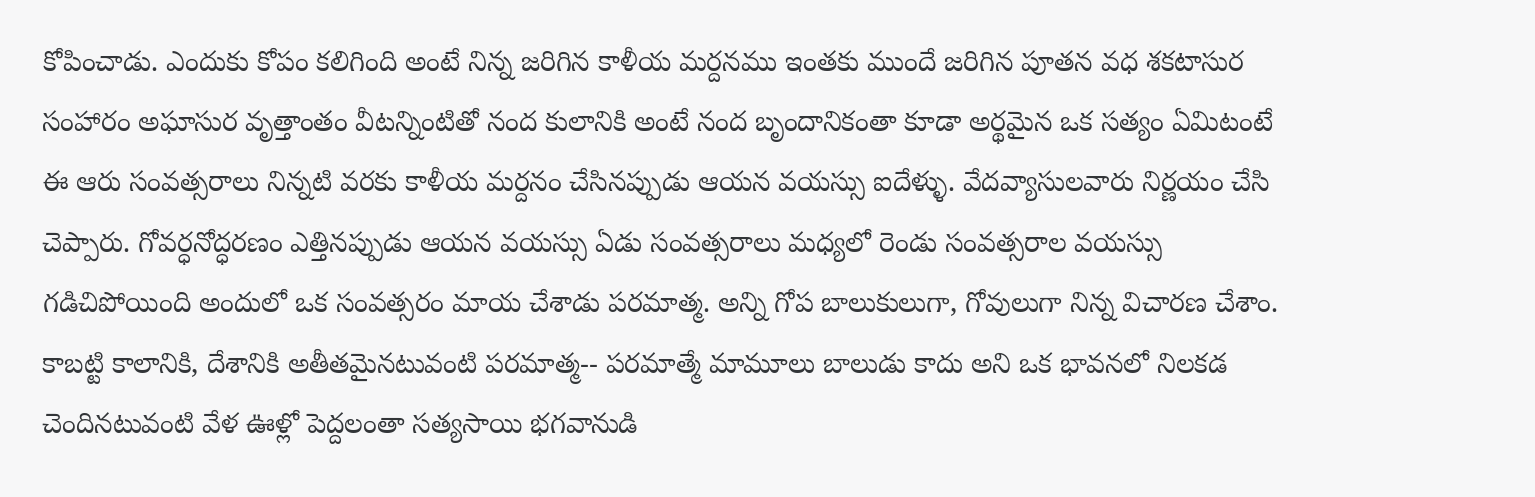కోపించాడు. ఎందుకు కోపం కలిగింది అంటే నిన్న జరిగిన కాళీయ మర్దనము ఇంతకు ముందే జరిగిన పూతన వధ శకటాసుర సంహారం అఘాసుర వృత్తాంతం వీటన్నింటితో నంద కులానికి అంటే నంద బృందానికంతా కూడా అర్థమైన ఒక సత్యం ఏమిటంటే ఈ ఆరు సంవత్సరాలు నిన్నటి వరకు కాళీయ మర్దనం చేసినప్పుడు ఆయన వయస్సు ఐదేళ్ళు. వేదవ్యాసులవారు నిర్ణయం చేసి చెప్పారు. గోవర్ధనోద్ధరణం ఎత్తినప్పుడు ఆయన వయస్సు ఏడు సంవత్సరాలు మధ్యలో రెండు సంవత్సరాల వయస్సు గడిచిపోయింది అందులో ఒక సంవత్సరం మాయ చేశాడు పరమాత్మ. అన్ని గోప బాలుకులుగా, గోవులుగా నిన్న విచారణ చేశాం. కాబట్టి కాలానికి, దేశానికి అతీతమైనటువంటి పరమాత్మ-- పరమాత్మే మామూలు బాలుడు కాదు అని ఒక భావనలో నిలకడ చెందినటువంటి వేళ ఊళ్లో పెద్దలంతా సత్యసాయి భగవానుడి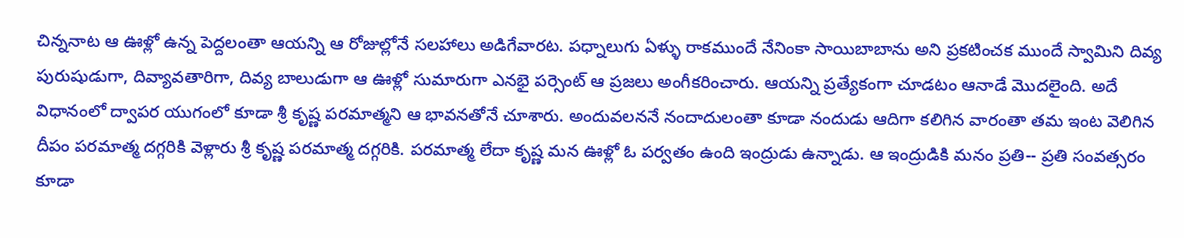చిన్ననాట ఆ ఊళ్లో ఉన్న పెద్దలంతా ఆయన్ని ఆ రోజుల్లోనే సలహాలు అడిగేవారట. పధ్నాలుగు ఏళ్ళు రాకముందే నేనింకా సాయిబాబాను అని ప్రకటించక ముందే స్వామిని దివ్య పురుషుడుగా, దివ్యావతారిగా, దివ్య బాలుడుగా ఆ ఊళ్లో సుమారుగా ఎనభై పర్సెంట్ ఆ ప్రజలు అంగీకరించారు. ఆయన్ని ప్రత్యేకంగా చూడటం ఆనాడే మొదలైంది. అదే విధానంలో ద్వాపర యుగంలో కూడా శ్రీ కృష్ణ పరమాత్మని ఆ భావనతోనే చూశారు. అందువలననే నందాదులంతా కూడా నందుడు ఆదిగా కలిగిన వారంతా తమ ఇంట వెలిగిన దీపం పరమాత్మ దగ్గరికి వెళ్లారు శ్రీ కృష్ణ పరమాత్మ దగ్గరికి. పరమాత్మ లేదా కృష్ణ మన ఊళ్లో ఓ పర్వతం ఉంది ఇంద్రుడు ఉన్నాడు. ఆ ఇంద్రుడికి మనం ప్రతి-- ప్రతి సంవత్సరం కూడా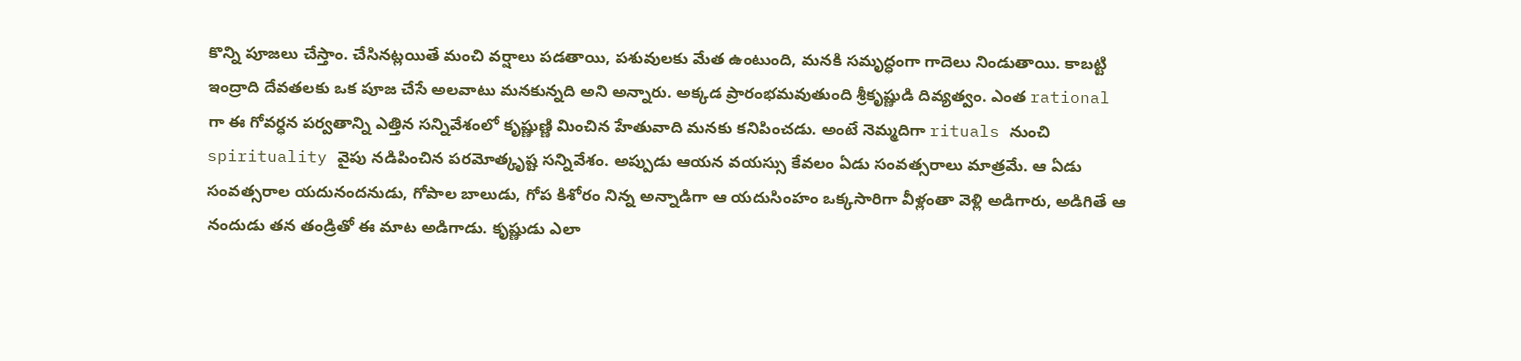కొన్ని పూజలు చేస్తాం. చేసినట్లయితే మంచి వర్షాలు పడతాయి, పశువులకు మేత ఉంటుంది, మనకి సమృద్ధంగా గాదెలు నిండుతాయి. కాబట్టి ఇంద్రాది దేవతలకు ఒక పూజ చేసే అలవాటు మనకున్నది అని అన్నారు. అక్కడ ప్రారంభమవుతుంది శ్రీకృష్ణుడి దివ్యత్వం. ఎంత rational గా ఈ గోవర్ధన పర్వతాన్ని ఎత్తిన సన్నివేశంలో కృష్ణుణ్ణి మించిన హేతువాది మనకు కనిపించడు. అంటే నెమ్మదిగా rituals నుంచి spirituality వైపు నడిపించిన పరమోత్కృష్ట సన్నివేశం. అప్పుడు ఆయన వయస్సు కేవలం ఏడు సంవత్సరాలు మాత్రమే. ఆ ఏడు సంవత్సరాల యదునందనుడు, గోపాల బాలుడు, గోప కిశోరం నిన్న అన్నాడిగా ఆ యదుసింహం ఒక్కసారిగా వీళ్లంతా వెళ్లి అడిగారు, అడిగితే ఆ నందుడు తన తండ్రితో ఈ మాట అడిగాడు. కృష్ణుడు ఎలా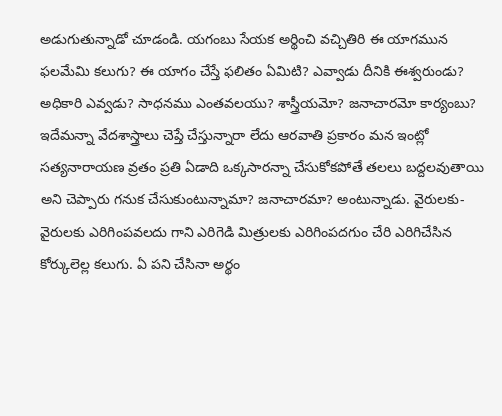అడుగుతున్నాడో చూడండి. యగంబు సేయక అర్థించి వచ్చితిరి ఈ యాగమున ఫలమేమి కలుగు? ఈ యాగం చేస్తే ఫలితం ఏమిటి? ఎవ్వాడు దీనికి ఈశ్వరుండు? అధికారి ఎవ్వడు? సాధనము ఎంతవలయు? శాస్త్రీయమో? జనాచారమో కార్యంబు? ఇదేమన్నా వేదశాస్త్రాలు చెప్తే చేస్తున్నారా లేదు ఆరవాతి ప్రకారం మన ఇంట్లో సత్యనారాయణ వ్రతం ప్రతి ఏడాది ఒక్కసారన్నా చేసుకోకపోతే తలలు బద్దలవుతాయి అని చెప్పారు గనుక చేసుకుంటున్నామా? జనాచారమా? అంటున్నాడు. వైరులకు-వైరులకు ఎరిగింపవలదు గాని ఎరిగెడి మిత్రులకు ఎరిగింపదగుం చేరి ఎరిగిచేసిన కోర్కులెల్ల కలుగు. ఏ పని చేసినా అర్థం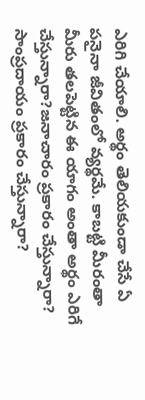ఎరిగి చేయాలి. అర్థం తెలియకుండా చేసే ఏ పనైనా జీవితంలో వ్యర్థమే. కాబట్టి మీరంతా మీరు తలపెట్టిన ఈ యాగం అంతా అర్థం ఎరిగే చేస్తున్నారా?జనాచారం ప్రకారం చేస్తున్నారా? సాంప్రదాయం ప్రకారం చేస్తున్నారా?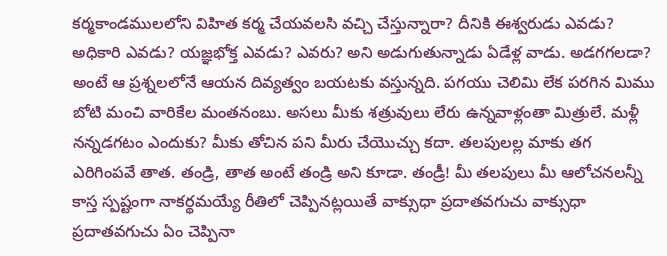కర్మకాండములలోని విహిత కర్మ చేయవలసి వచ్చి చేస్తున్నారా? దీనికి ఈశ్వరుడు ఎవడు? అధికారి ఎవడు? యజ్ఞభోక్త ఎవడు? ఎవరు? అని అడుగుతున్నాడు ఏడేళ్ల వాడు. అడగగలడా? అంటే ఆ ప్రశ్నలలోనే ఆయన దివ్యత్వం బయటకు వస్తున్నది. పగయు చెలిమి లేక పరగిన మిము బోటి మంచి వారికేల మంతనంబు. అసలు మీకు శత్రువులు లేరు ఉన్నవాళ్లంతా మిత్రులే. మళ్లీ నన్నడగటం ఎందుకు? మీకు తోచిన పని మీరు చేయొచ్చు కదా. తలపులల్ల మాకు తగ ఎరిగింపవే తాత. తండ్రి, తాత అంటే తండ్రి అని కూడా. తండ్రీ! మీ తలపులు మీ ఆలోచనలన్నీ కాస్త స్పష్టంగా నాకర్థమయ్యే రీతిలో చెప్పినట్లయితే వాక్సుధా ప్రదాతవగుచు వాక్సుధా ప్రదాతవగుచు ఏం చెప్పినా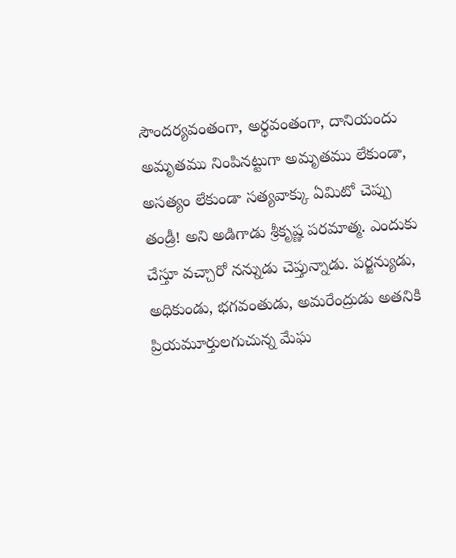సౌందర్యవంతంగా, అర్థవంతంగా, దానియందు అమృతము నింపినట్టుగా అమృతము లేకుండా, అసత్యం లేకుండా సత్యవాక్కు ఏమిటో చెప్పు తండ్రీ! అని అడిగాడు శ్రీకృష్ణ పరమాత్మ. ఎందుకు చేస్తూ వచ్చారో నన్నుడు చెప్తున్నాడు. పర్జన్యుడు, అధికుండు, భగవంతుడు, అమరేంద్రుడు అతనికి ప్రియమూర్తులగుచున్న మేఘ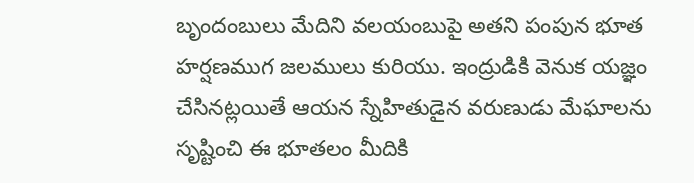బృందంబులు మేదిని వలయంబుపై అతని పంపున భూత హర్షణముగ జలములు కురియు. ఇంద్రుడికి వెనుక యజ్ఞం చేసినట్లయితే ఆయన స్నేహితుడైన వరుణుడు మేఘాలను సృష్టించి ఈ భూతలం మీదికి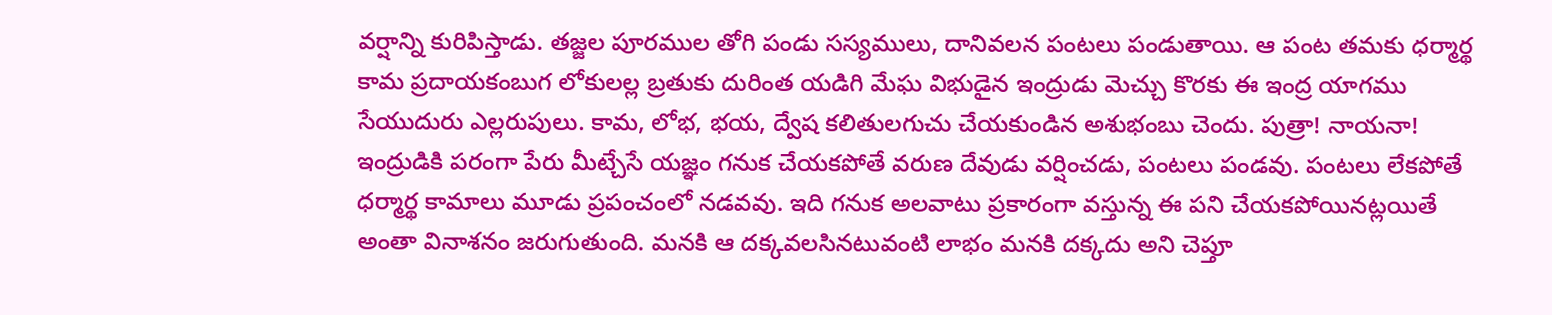వర్షాన్ని కురిపిస్తాడు. తజ్జల పూరముల తోగి పండు సస్యములు, దానివలన పంటలు పండుతాయి. ఆ పంట తమకు ధర్మార్థ కామ ప్రదాయకంబుగ లోకులల్ల బ్రతుకు దురింత యడిగి మేఘ విభుడైన ఇంద్రుడు మెచ్చు కొరకు ఈ ఇంద్ర యాగము సేయుదురు ఎల్లరుపులు. కామ, లోభ, భయ, ద్వేష కలితులగుచు చేయకుండిన అశుభంబు చెందు. పుత్రా! నాయనా! ఇంద్రుడికి పరంగా పేరు మీట్చేసే యజ్ఞం గనుక చేయకపోతే వరుణ దేవుడు వర్షించడు, పంటలు పండవు. పంటలు లేకపోతే ధర్మార్థ కామాలు మూడు ప్రపంచంలో నడవవు. ఇది గనుక అలవాటు ప్రకారంగా వస్తున్న ఈ పని చేయకపోయినట్లయితే అంతా వినాశనం జరుగుతుంది. మనకి ఆ దక్కవలసినటువంటి లాభం మనకి దక్కదు అని చెప్తూ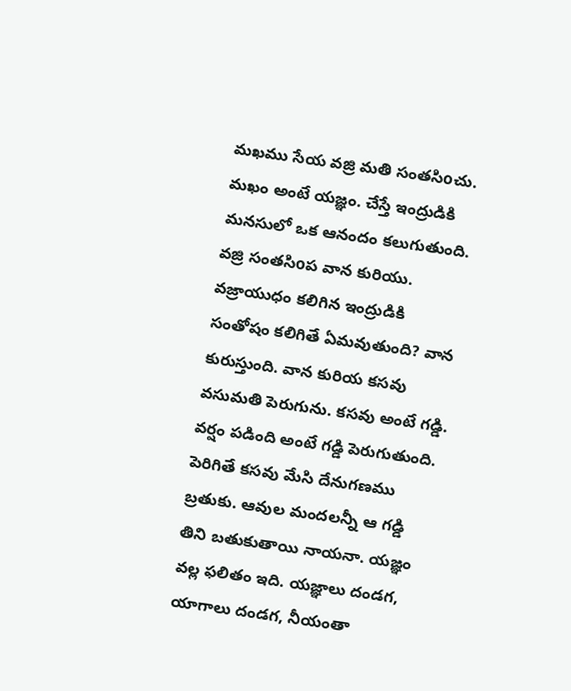మఖము సేయ వజ్రి మతి సంతసిoచు. మఖం అంటే యజ్ఞం. చేస్తే ఇంద్రుడికి మనసులో ఒక ఆనందం కలుగుతుంది. వజ్రి సంతసిoప వాన కురియు. వజ్రాయుధం కలిగిన ఇంద్రుడికి సంతోషం కలిగితే ఏమవుతుంది? వాన కురుస్తుంది. వాన కురియ కసవు వసుమతి పెరుగును. కసవు అంటే గడ్డి. వర్షం పడింది అంటే గడ్డి పెరుగుతుంది. పెరిగితే కసవు మేసి దేనుగణము బ్రతుకు. ఆవుల మందలన్నీ ఆ గడ్డి తిని బతుకుతాయి నాయనా. యజ్ఞం వల్ల ఫలితం ఇది. యజ్ఞాలు దండగ, యాగాలు దండగ, నీయంతా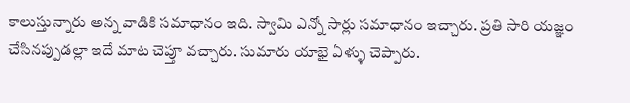కాలుస్తున్నారు అన్న వాడికి సమాధానం ఇది. స్వామి ఎన్నో సార్లు సమాధానం ఇచ్చారు. ప్రతి సారి యజ్ఞం చేసినప్పుడల్లా ఇదే మాట చెప్తూ వచ్చారు. సుమారు యాభై ఏళ్ళు చెప్పారు.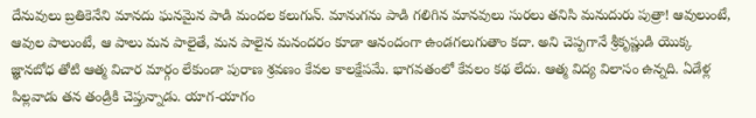దేనువులు బ్రతికెనేని మానదు ఘనమైన పాడి మందల కలుగున్. మానుగను పాడి గలిగిన మానవులు సురలు తనిసి మనుదురు పుత్రా! ఆవులుంటే, ఆవుల పాలుంటే, ఆ పాలు మన పాలైతే, మన పాలైన మనందరం కూడా ఆనందంగా ఉండగలుగుతాం కదా. అని చెప్పగానే శ్రీకృష్ణుడి యొక్క జ్ఞానబోధ తోటి ఆత్మ విచార మార్గం లేకుండా పురాణ శ్రవణం కేవల కాలక్షేపమే. భాగవతంలో కేవలం కథ లేదు. ఆత్మ విద్య విలాసం ఉన్నది. ఏడేళ్ల పిల్లవాడు తన తండ్రికి చెప్తున్నాడు. యాగ-యాగం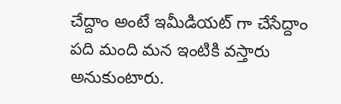చేద్దాం అంటే ఇమీడియట్ గా చేసేద్దాం పది మంది మన ఇంటికి వస్తారు అనుకుంటారు.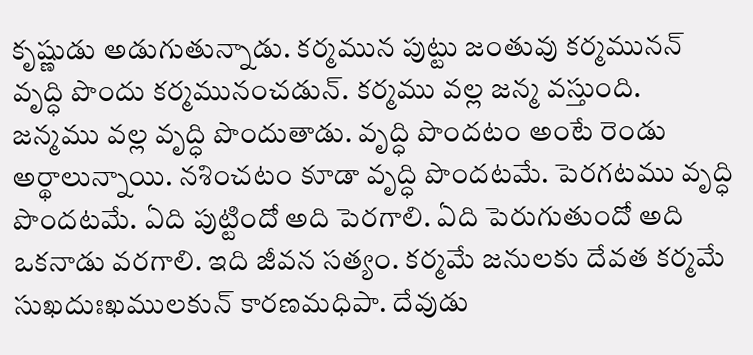కృష్ణుడు అడుగుతున్నాడు. కర్మమున పుట్టు జంతువు కర్మమునన్ వృద్ధి పొందు కర్మమునంచడున్. కర్మము వల్ల జన్మ వస్తుంది. జన్మము వల్ల వృద్ధి పొందుతాడు. వృద్ధి పొందటం అంటే రెండు అర్థాలున్నాయి. నశించటం కూడా వృద్ధి పొందటమే. పెరగటము వృద్ధి పొందటమే. ఏది పుట్టిందో అది పెరగాలి. ఏది పెరుగుతుందో అది ఒకనాడు వరగాలి. ఇది జీవన సత్యం. కర్మమే జనులకు దేవత కర్మమే సుఖదుఃఖములకున్ కారణమధిపా. దేవుడు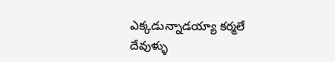ఎక్కడున్నాడయ్యా కర్మలే దేవుళ్ళు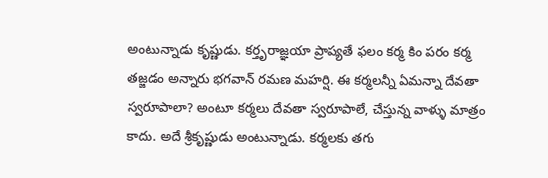అంటున్నాడు కృష్ణుడు. కర్తృరాజ్ఞయా ప్రాప్యతే ఫలం కర్మ కిం పరం కర్మ తజ్జడం అన్నారు భగవాన్ రమణ మహర్షి. ఈ కర్మలన్నీ ఏమన్నా దేవతా స్వరూపాలా? అంటూ కర్మలు దేవతా స్వరూపాలే, చేస్తున్న వాళ్ళు మాత్రం కాదు. అదే శ్రీకృష్ణుడు అంటున్నాడు. కర్మలకు తగు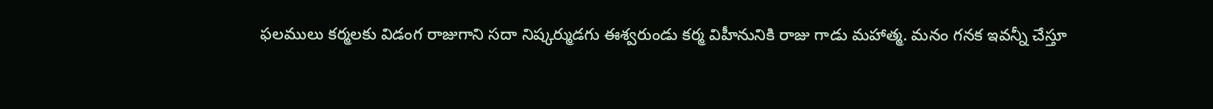ఫలములు కర్మలకు విడంగ రాజుగాని సదా నిష్కర్ముడగు ఈశ్వరుండు కర్మ విహీనునికి రాజు గాడు మహాత్మ. మనం గనక ఇవన్నీ చేస్తూ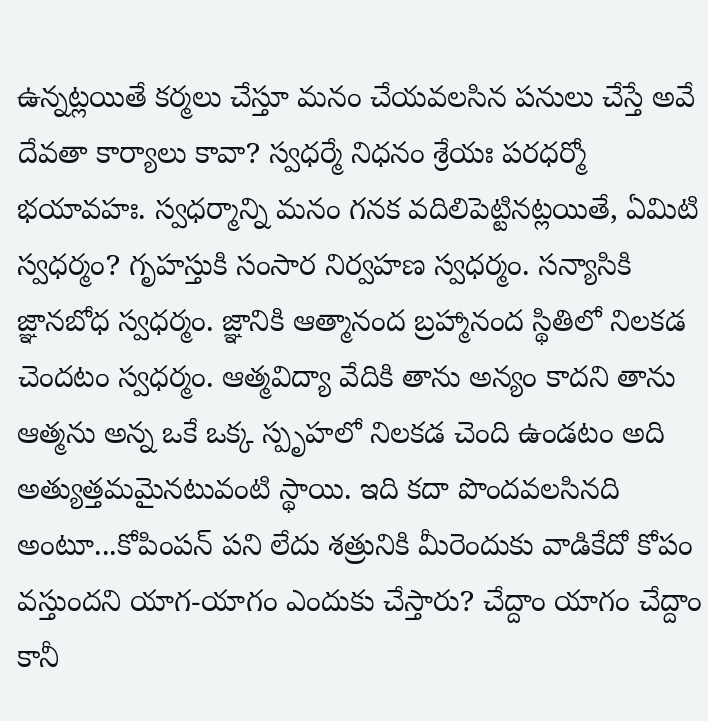ఉన్నట్లయితే కర్మలు చేస్తూ మనం చేయవలసిన పనులు చేస్తే అవే దేవతా కార్యాలు కావా? స్వధర్మే నిధనం శ్రేయః పరధర్మో భయావహః. స్వధర్మాన్ని మనం గనక వదిలిపెట్టినట్లయితే, ఏమిటి స్వధర్మం? గృహస్తుకి సంసార నిర్వహణ స్వధర్మం. సన్యాసికి జ్ఞానబోధ స్వధర్మం. జ్ఞానికి ఆత్మానంద బ్రహ్మానంద స్థితిలో నిలకడ చెందటం స్వధర్మం. ఆత్మవిద్యా వేదికి తాను అన్యం కాదని తాను ఆత్మను అన్న ఒకే ఒక్క స్పృహలో నిలకడ చెంది ఉండటం అది అత్యుత్తమమైనటువంటి స్థాయి. ఇది కదా పొందవలసినది అంటూ...కోపింపన్ పని లేదు శత్రునికి మీరెందుకు వాడికేదో కోపం వస్తుందని యాగ-యాగం ఎందుకు చేస్తారు? చేద్దాం యాగం చేద్దాం కానీ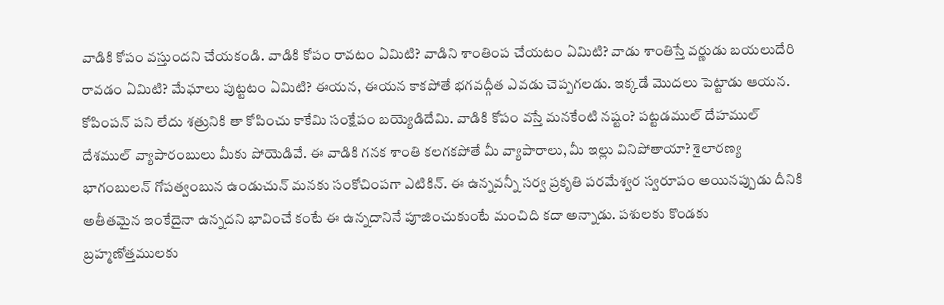వాడికి కోపం వస్తుందని చేయకండి. వాడికి కోపం రావటం ఏమిటి? వాడిని శాంతింప చేయటం ఏమిటి? వాడు శాంతిస్తే వర్ణుడు బయలుదేరి రావడం ఏమిటి? మేఘాలు పుట్టటం ఏమిటి? ఈయన, ఈయన కాకపోతే భగవద్గీత ఎవడు చెప్పగలడు. ఇక్కడే మొదలు పెట్టాడు ఆయన. కోపింపన్ పని లేదు శత్రునికి తా కోపించు కాకేమి సంక్షేపం బయ్యెడిదేమి. వాడికి కోపం వస్తే మనకేంటి నష్టం? పట్టడముల్ దేహముల్ దేశముల్ వ్యాపారంబులు మీకు పోయెడివే. ఈ వాడికి గనక శాంతి కలగకపోతే మీ వ్యాపారాలు, మీ ఇల్లు వినిపోతాయా? శైలారణ్య భాగంబులన్ గోపత్వంబున ఉండుచున్ మనకు సంకోచింపగా ఎటికిన్. ఈ ఉన్నవన్నీ సర్వ ప్రకృతి పరమేశ్వర స్వరూపం అయినప్పుడు దీనికి అతీతమైన ఇంకేదైనా ఉన్నదని భావించే కంటే ఈ ఉన్నదానినే పూజించుకుంటే మంచిది కదా అన్నాడు. పశులకు కొండకు బ్రహ్మణోత్తములకు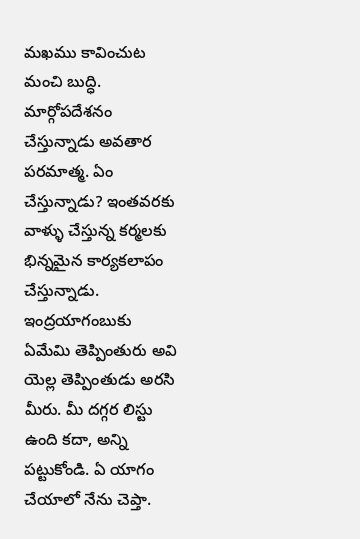మఖము కావించుట మంచి బుద్ధి. మార్గోపదేశనం చేస్తున్నాడు అవతార పరమాత్మ. ఏం చేస్తున్నాడు? ఇంతవరకు వాళ్ళు చేస్తున్న కర్మలకు భిన్నమైన కార్యకలాపం చేస్తున్నాడు. ఇంద్రయాగంబుకు ఏమేమి తెప్పింతురు అవి యెల్ల తెప్పింతుడు అరసి మీరు. మీ దగ్గర లిస్టు ఉంది కదా, అన్ని పట్టుకోండి. ఏ యాగం చేయాలో నేను చెప్తా.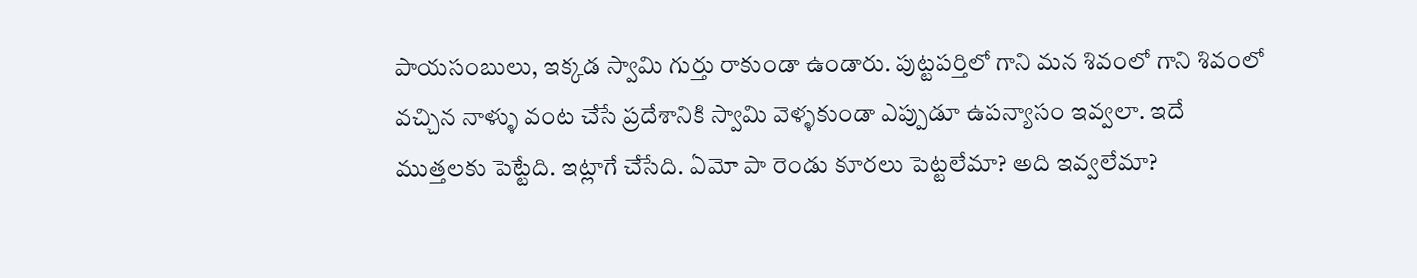పాయసంబులు, ఇక్కడ స్వామి గుర్తు రాకుండా ఉండారు. పుట్టపర్తిలో గాని మన శివంలో గాని శివంలో వచ్చిన నాళ్ళు వంట చేసే ప్రదేశానికి స్వామి వెళ్ళకుండా ఎప్పుడూ ఉపన్యాసం ఇవ్వలా. ఇదే ముత్తలకు పెట్టేది. ఇట్లాగే చేసేది. ఏమో పా రెండు కూరలు పెట్టలేమా? అది ఇవ్వలేమా?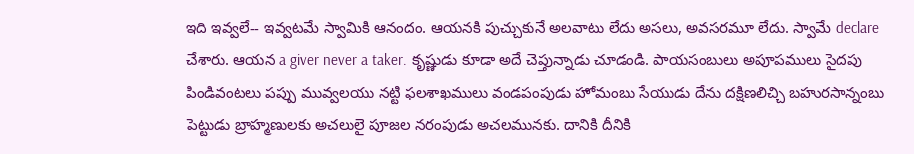ఇది ఇవ్వలే-- ఇవ్వటమే స్వామికి ఆనందం. ఆయనకి పుచ్చుకునే అలవాటు లేదు అసలు, అవసరమూ లేదు. స్వామే declare చేశారు. ఆయన a giver never a taker. కృష్ణుడు కూడా అదే చెప్తున్నాడు చూడండి. పాయసంబులు అపూపములు సైదపు పిండివంటలు పప్పు మువ్వలయు నట్టి ఫలశాఖములు వండపంపుడు హోమంబు సేయుడు దేను దక్షిణలిచ్చి బహురసాన్నంబు పెట్టుడు బ్రాహ్మణులకు అచలులై పూజల నరంపుడు అచలమునకు. దానికి దీనికి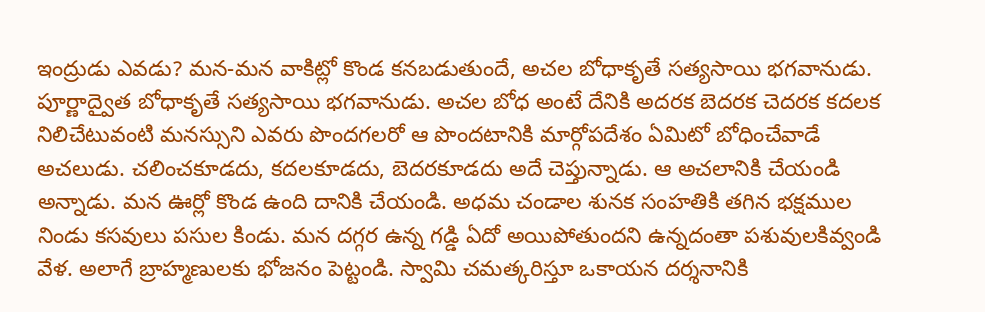ఇంద్రుడు ఎవడు? మన-మన వాకిట్లో కొండ కనబడుతుందే, అచల బోధాకృతే సత్యసాయి భగవానుడు. పూర్ణాద్వైత బోధాకృతే సత్యసాయి భగవానుడు. అచల బోధ అంటే దేనికి అదరక బెదరక చెదరక కదలక నిలిచేటువంటి మనస్సుని ఎవరు పొందగలరో ఆ పొందటానికి మార్గోపదేశం ఏమిటో బోధించేవాడే అచలుడు. చలించకూడదు, కదలకూడదు, బెదరకూడదు అదే చెప్తున్నాడు. ఆ అచలానికి చేయండి అన్నాడు. మన ఊర్లో కొండ ఉంది దానికి చేయండి. అధమ చండాల శునక సంహతికి తగిన భక్షముల నిండు కసవులు పసుల కిండు. మన దగ్గర ఉన్న గడ్డి ఏదో అయిపోతుందని ఉన్నదంతా పశువులకివ్వండి వేళ. అలాగే బ్రాహ్మణులకు భోజనం పెట్టండి. స్వామి చమత్కరిస్తూ ఒకాయన దర్శనానికి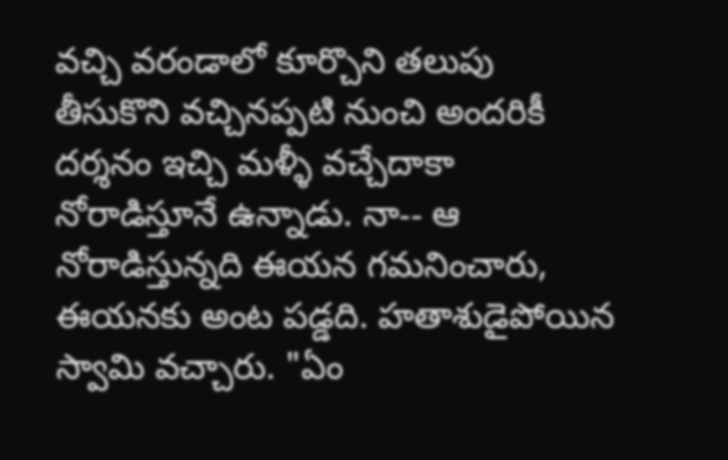వచ్చి వరండాలో కూర్చొని తలుపు తీసుకొని వచ్చినప్పటి నుంచి అందరికీ దర్శనం ఇచ్చి మళ్ళీ వచ్చేదాకా నోరాడిస్తూనే ఉన్నాడు. నా-- ఆ నోరాడిస్తున్నది ఈయన గమనించారు, ఈయనకు అంట పడ్డది. హతాశుడైపోయిన స్వామి వచ్చారు. "ఏం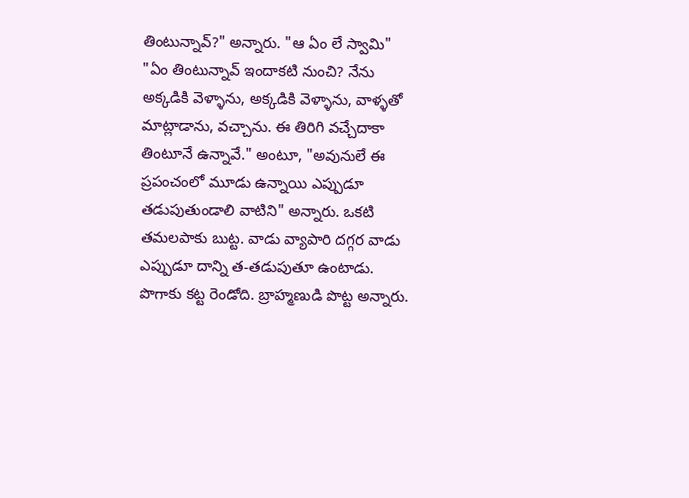తింటున్నావ్?" అన్నారు. "ఆ ఏం లే స్వామి" "ఏం తింటున్నావ్ ఇందాకటి నుంచి? నేను అక్కడికి వెళ్ళాను, అక్కడికి వెళ్ళాను, వాళ్ళతో మాట్లాడాను, వచ్చాను. ఈ తిరిగి వచ్చేదాకా తింటూనే ఉన్నావే." అంటూ, "అవునులే ఈ ప్రపంచంలో మూడు ఉన్నాయి ఎప్పుడూ తడుపుతుండాలి వాటిని" అన్నారు. ఒకటి తమలపాకు బుట్ట. వాడు వ్యాపారి దగ్గర వాడు ఎప్పుడూ దాన్ని త-తడుపుతూ ఉంటాడు. పొగాకు కట్ట రెండోది. బ్రాహ్మణుడి పొట్ట అన్నారు.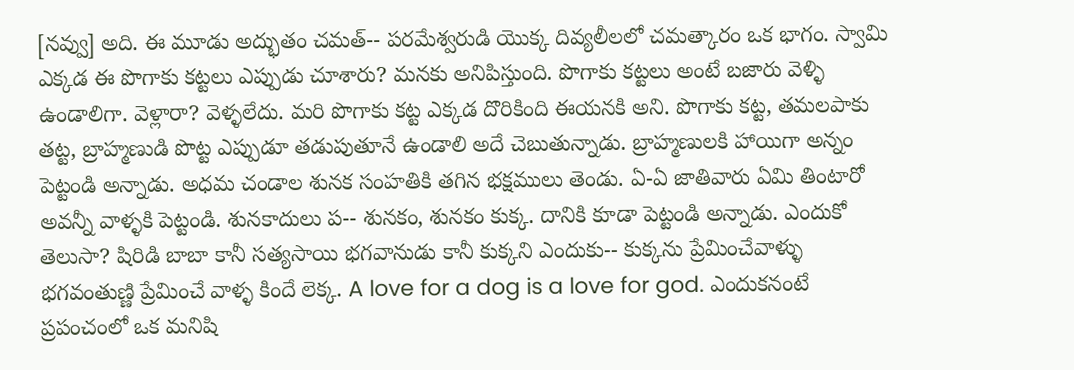[నవ్వు] అది. ఈ మూడు అద్భుతం చమత్-- పరమేశ్వరుడి యొక్క దివ్యలీలలో చమత్కారం ఒక భాగం. స్వామి ఎక్కడ ఈ పొగాకు కట్టలు ఎప్పుడు చూశారు? మనకు అనిపిస్తుంది. పొగాకు కట్టలు అంటే బజారు వెళ్ళి ఉండాలిగా. వెళ్లారా? వెళ్ళలేదు. మరి పొగాకు కట్ట ఎక్కడ దొరికింది ఈయనకి అని. పొగాకు కట్ట, తమలపాకు తట్ట, బ్రాహ్మణుడి పొట్ట ఎప్పుడూ తడుపుతూనే ఉండాలి అదే చెబుతున్నాడు. బ్రాహ్మణులకి హాయిగా అన్నం పెట్టండి అన్నాడు. అధమ చండాల శునక సంహతికి తగిన భక్షములు తెండు. ఏ-ఏ జాతివారు ఏమి తింటారో అవన్నీ వాళ్ళకి పెట్టండి. శునకాదులు ప-- శునకం, శునకం కుక్క. దానికి కూడా పెట్టండి అన్నాడు. ఎందుకో తెలుసా? షిరిడి బాబా కానీ సత్యసాయి భగవానుడు కానీ కుక్కని ఎందుకు-- కుక్కను ప్రేమించేవాళ్ళు భగవంతుణ్ణి ప్రేమించే వాళ్ళ కిందే లెక్క. A love for a dog is a love for god. ఎందుకనంటే ప్రపంచంలో ఒక మనిషి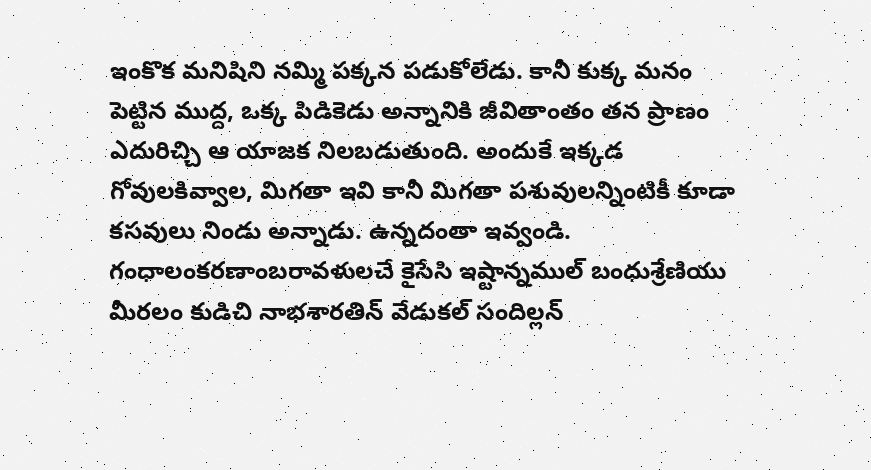ఇంకొక మనిషిని నమ్మి పక్కన పడుకోలేడు. కానీ కుక్క మనం పెట్టిన ముద్ద, ఒక్క పిడికెడు అన్నానికి జీవితాంతం తన ప్రాణం ఎదురిచ్చి ఆ యాజక నిలబడుతుంది. అందుకే ఇక్కడ గోవులకివ్వాల, మిగతా ఇవి కానీ మిగతా పశువులన్నింటికీ కూడా కసవులు నిండు అన్నాడు. ఉన్నదంతా ఇవ్వండి. గంధాలంకరణాంబరావళులచే కైసేసి ఇష్టాన్నముల్ బంధుశ్రేణియు మీరలం కుడిచి నాభశారతిన్ వేడుకల్ సందిల్లన్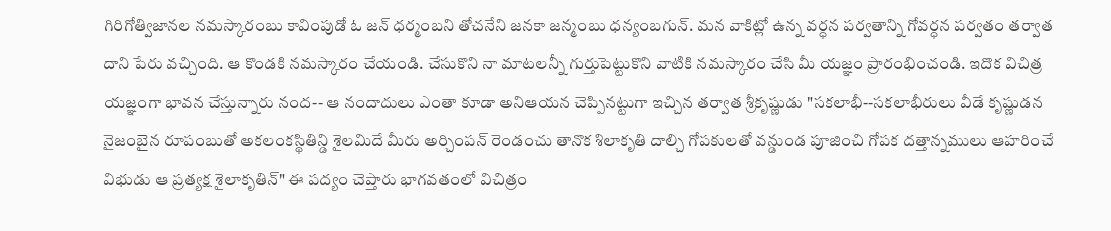గిరిగోత్విజానల నమస్కారంబు కావింపుడో ఓ జన్ ధర్మంబని తోచనేని జనకా జన్మంబు ధన్యంబగున్. మన వాకిట్లో ఉన్న వర్ధన పర్వతాన్ని గోవర్ధన పర్వతం తర్వాత దాని పేరు వచ్చింది. ఆ కొండకి నమస్కారం చేయండి. చేసుకొని నా మాటలన్నీ గుర్తుపెట్టుకొని వాటికి నమస్కారం చేసి మీ యజ్ఞం ప్రారంభించండి. ఇదొక విచిత్ర యజ్ఞంగా భావన చేస్తున్నారు నంద-- ఆ నందాదులు ఎంతా కూడా అనిఆయన చెప్పినట్టుగా ఇచ్చిన తర్వాత శ్రీకృష్ణుడు "సకలాభీ--సకలాభీరులు వీడే కృష్ణుడన నైజంబైన రూపంబుతో అకలంకస్థితిన్డి శైలమిదే మీరు అర్చింపన్ రెండంచు తానొక శిలాకృతి దాల్చి గోపకులతో వన్డుండ పూజించి గోపక దత్తాన్నములు ఆహరించే విభుడు ఆ ప్రత్యక్ష శైలాకృతిన్" ఈ పద్యం చెప్తారు భాగవతంలో విచిత్రం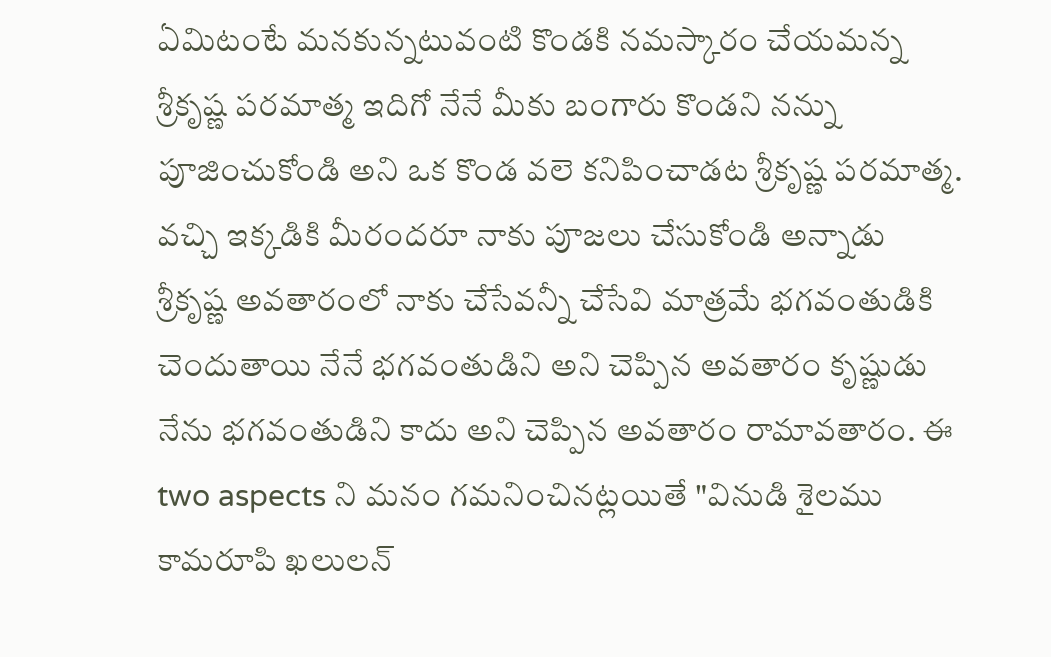ఏమిటంటే మనకున్నటువంటి కొండకి నమస్కారం చేయమన్న శ్రీకృష్ణ పరమాత్మ ఇదిగో నేనే మీకు బంగారు కొండని నన్ను పూజించుకోండి అని ఒక కొండ వలె కనిపించాడట శ్రీకృష్ణ పరమాత్మ. వచ్చి ఇక్కడికి మీరందరూ నాకు పూజలు చేసుకోండి అన్నాడు శ్రీకృష్ణ అవతారంలో నాకు చేసేవన్నీ చేసేవి మాత్రమే భగవంతుడికి చెందుతాయి నేనే భగవంతుడిని అని చెప్పిన అవతారం కృష్ణుడు నేను భగవంతుడిని కాదు అని చెప్పిన అవతారం రామావతారం. ఈ two aspects ని మనం గమనించినట్లయితే "వినుడి శైలము కామరూపి ఖలులన్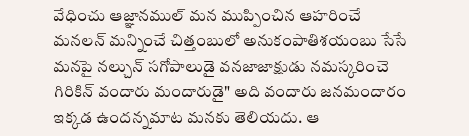వేధించు ఆజ్ఞానముల్ మన ముప్పించిన ఆహరించే మనలన్ మన్నించే చిత్తంబులో అనుకంపాతిశయంబు సేసే మనపై నల్చున్ సగోపాలుడై వనజాజాక్షుడు నమస్కరించె గిరికిన్ వందారు మందారుడై" అది వందారు జనమందారం ఇక్కడ ఉందన్నమాట మనకు తెలియదు. ఆ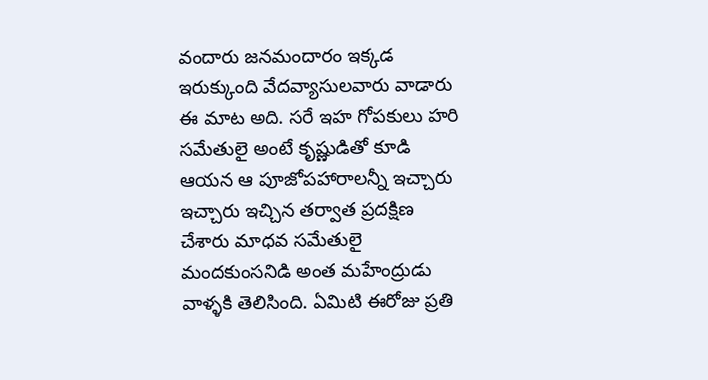వందారు జనమందారం ఇక్కడ ఇరుక్కుంది వేదవ్యాసులవారు వాడారు ఈ మాట అది. సరే ఇహ గోపకులు హరి సమేతులై అంటే కృష్ణుడితో కూడి ఆయన ఆ పూజోపహారాలన్నీ ఇచ్చారు ఇచ్చారు ఇచ్చిన తర్వాత ప్రదక్షిణ చేశారు మాధవ సమేతులై మందకుంసనిడి అంత మహేంద్రుడు వాళ్ళకి తెలిసింది. ఏమిటి ఈరోజు ప్రతి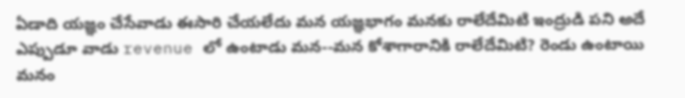ఏడాది యజ్ఞం చేసేవాడు ఈసారి చేయలేదు మన యజ్ఞభాగం మనకు రాలేదేమిటి ఇంద్రుడి పని అదే ఎప్పుడూ వాడు revenue లో ఉంటాడు మన--మన కోశాగారానికి రాలేదేమిటి? రెండు ఉంటాయి మనం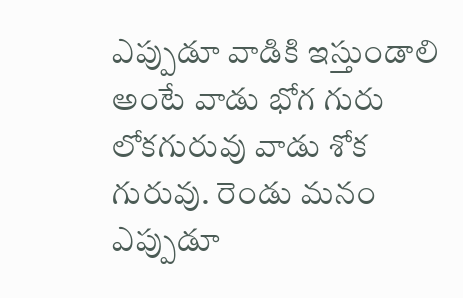ఎప్పుడూ వాడికి ఇస్తుండాలి అంటే వాడు భోగ గురు లోకగురువు వాడు శోక గురువు. రెండు మనం ఎప్పుడూ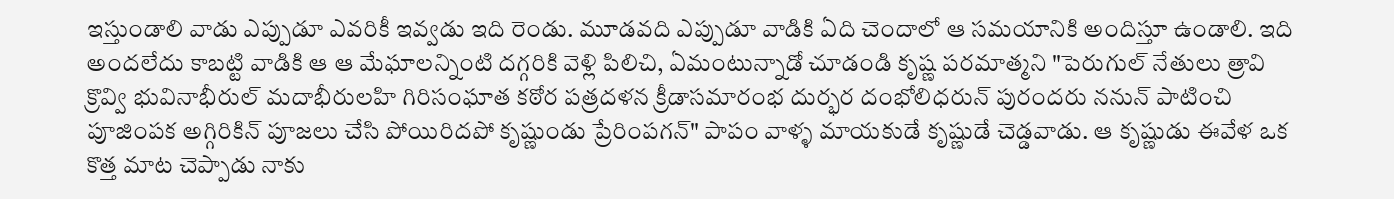ఇస్తుండాలి వాడు ఎప్పుడూ ఎవరికీ ఇవ్వడు ఇది రెండు. మూడవది ఎప్పుడూ వాడికి ఏది చెందాలో ఆ సమయానికి అందిస్తూ ఉండాలి. ఇది అందలేదు కాబట్టి వాడికి ఆ ఆ మేఘాలన్నింటి దగ్గరికి వెళ్లి పిలిచి, ఏమంటున్నాడో చూడండి కృష్ణ పరమాత్మని "పెరుగుల్ నేతులు త్రావి క్రొవ్వి భువినాభీరుల్ మదాభీరులహి గిరిసంఘాత కఠోర పత్రదళన క్రీడాసమారంభ దుర్భర దంభోలిధరున్ పురందరు ననున్ పాటించి పూజింపక అగ్గిరికిన్ పూజలు చేసి పోయిరిదపో కృష్ణుండు ప్రేరింపగన్" పాపం వాళ్ళ మాయకుడే కృష్ణుడే చెడ్డవాడు. ఆ కృష్ణుడు ఈవేళ ఒక కొత్త మాట చెప్పాడు నాకు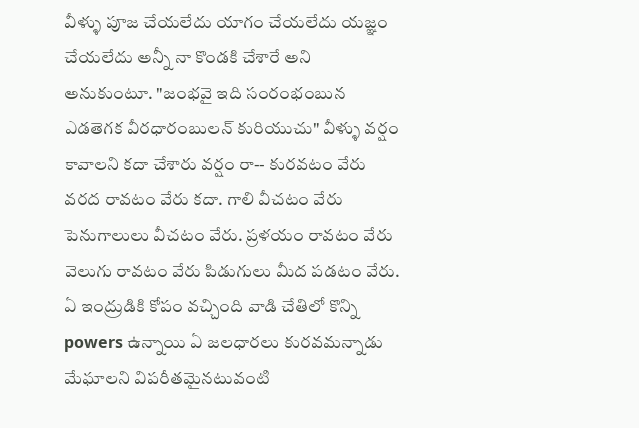వీళ్ళు పూజ చేయలేదు యాగం చేయలేదు యజ్ఞం చేయలేదు అన్నీ నా కొండకి చేశారే అని అనుకుంటూ. "జంభవై ఇది సంరంభంబున ఎడతెగక వీరధారంబులన్ కురియుచు" వీళ్ళు వర్షం కావాలని కదా చేశారు వర్షం రా-- కురవటం వేరు వరద రావటం వేరు కదా. గాలి వీచటం వేరు పెనుగాలులు వీచటం వేరు. ప్రళయం రావటం వేరు వెలుగు రావటం వేరు పిడుగులు మీద పడటం వేరు. ఏ ఇంద్రుడికి కోపం వచ్చింది వాడి చేతిలో కొన్ని powers ఉన్నాయి ఏ జలధారలు కురవమన్నాడు మేఘాలని విపరీతమైనటువంటి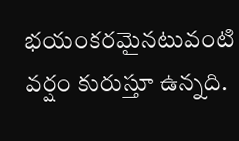భయంకరమైనటువంటి వర్షం కురుస్తూ ఉన్నది.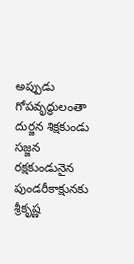అప్పుడు గోపవృద్ధులంతా దుర్జన శిక్షకుండు సజ్జన రక్షకుండునైన పుండరీకాక్షునకు శ్రీకృష్ణ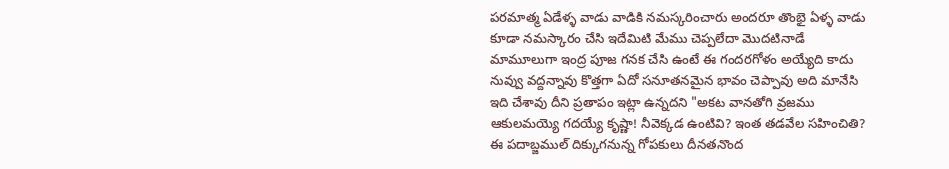పరమాత్మ ఏడేళ్ళ వాడు వాడికి నమస్కరించారు అందరూ తొంభై ఏళ్ళ వాడు కూడా నమస్కారం చేసి ఇదేమిటి మేము చెప్పలేదా మొదటినాడే మామూలుగా ఇంద్ర పూజ గనక చేసి ఉంటే ఈ గందరగోళం అయ్యేది కాదు నువ్వు వద్దన్నావు కొత్తగా ఏదో సనూతనమైన భావం చెప్పావు అది మానేసి ఇది చేశావు దీని ప్రతాపం ఇట్లా ఉన్నదని "అకట వానతోగి వ్రజము ఆకులమయ్యె గదయ్యే కృష్ణా! నీవెక్కడ ఉంటివి? ఇంత తడవేల సహించితి? ఈ పదాబ్జముల్ దిక్కుగనున్న గోపకులు దీనతనొంద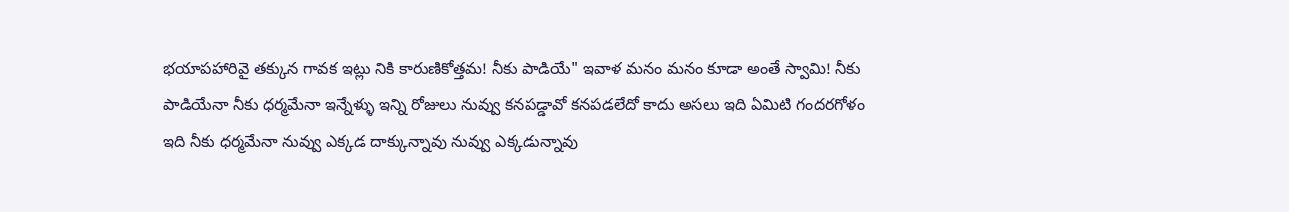భయాపహారివై తక్కున గావక ఇట్లు నికి కారుణికోత్తమ! నీకు పాడియే" ఇవాళ మనం మనం కూడా అంతే స్వామి! నీకు పాడియేనా నీకు ధర్మమేనా ఇన్నేళ్ళు ఇన్ని రోజులు నువ్వు కనపడ్డావో కనపడలేదో కాదు అసలు ఇది ఏమిటి గందరగోళం ఇది నీకు ధర్మమేనా నువ్వు ఎక్కడ దాక్కున్నావు నువ్వు ఎక్కడున్నావు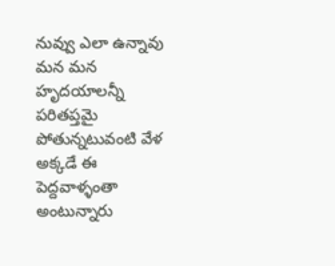నువ్వు ఎలా ఉన్నావు మన మన హృదయాలన్నీ పరితప్తమై పోతున్నటువంటి వేళ అక్కడే ఈ పెద్దవాళ్ళంతా అంటున్నారు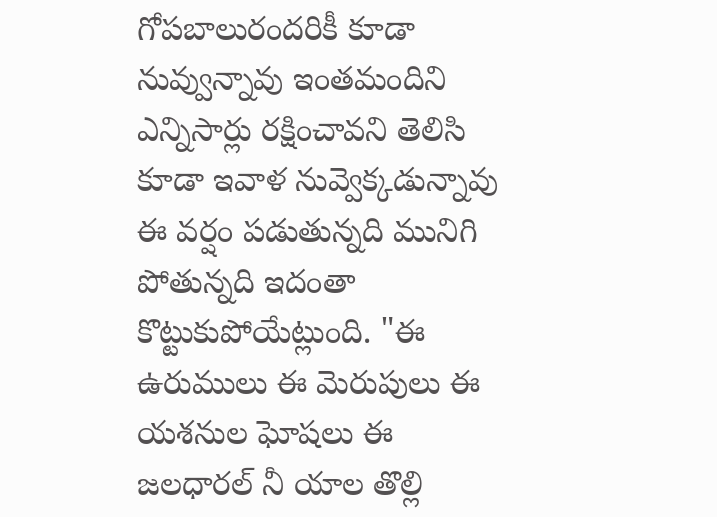గోపబాలురందరికీ కూడా నువ్వున్నావు ఇంతమందిని ఎన్నిసార్లు రక్షించావని తెలిసి కూడా ఇవాళ నువ్వెక్కడున్నావు ఈ వర్షం పడుతున్నది మునిగి పోతున్నది ఇదంతా కొట్టుకుపోయేట్లుంది. "ఈ ఉరుములు ఈ మెరుపులు ఈ యశనుల ఘోషలు ఈ జలధారల్ నీ యాల తొల్లి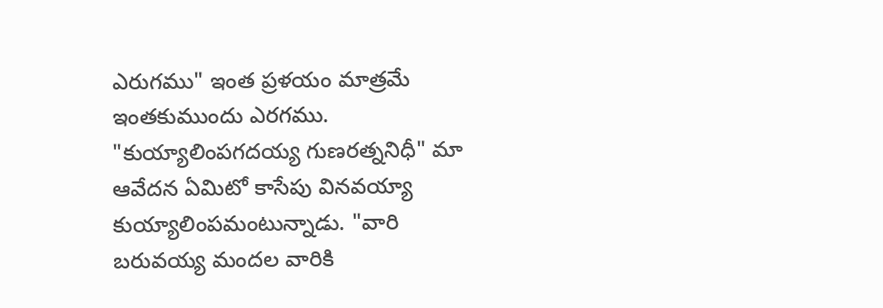ఎరుగము" ఇంత ప్రళయం మాత్రమే ఇంతకుముందు ఎరగము. "కుయ్యాలింపగదయ్య గుణరత్ననిధీ" మా ఆవేదన ఏమిటో కాసేపు వినవయ్యా కుయ్యాలింపమంటున్నాడు. "వారి బరువయ్య మందల వారికి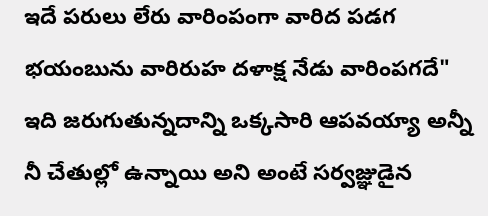ఇదే పరులు లేరు వారింపంగా వారిద పడగ భయంబును వారిరుహ దళాక్ష నేడు వారింపగదే" ఇది జరుగుతున్నదాన్ని ఒక్కసారి ఆపవయ్యా అన్నీ నీ చేతుల్లో ఉన్నాయి అని అంటే సర్వజ్ఞుడైన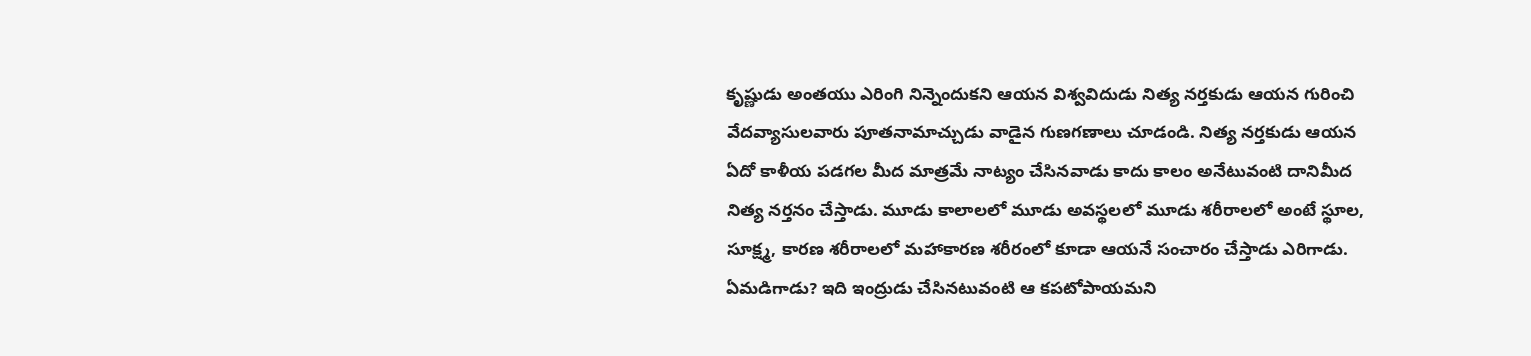కృష్ణుడు అంతయు ఎరింగి నిన్నెందుకని ఆయన విశ్వవిదుడు నిత్య నర్తకుడు ఆయన గురించి వేదవ్యాసులవారు పూతనామాచ్చుడు వాడైన గుణగణాలు చూడండి. నిత్య నర్తకుడు ఆయన ఏదో కాళీయ పడగల మీద మాత్రమే నాట్యం చేసినవాడు కాదు కాలం అనేటువంటి దానిమీద నిత్య నర్తనం చేస్తాడు. మూడు కాలాలలో మూడు అవస్థలలో మూడు శరీరాలలో అంటే స్థూల, సూక్ష్మ, కారణ శరీరాలలో మహాకారణ శరీరంలో కూడా ఆయనే సంచారం చేస్తాడు ఎరిగాడు. ఏమడిగాడు? ఇది ఇంద్రుడు చేసినటువంటి ఆ కపటోపాయమని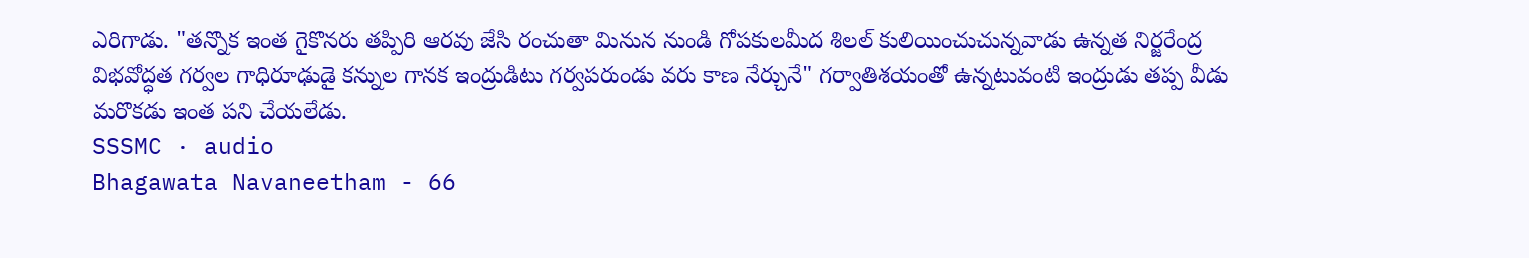ఎరిగాడు. "తన్నొక ఇంత గైకొనరు తప్పిరి ఆరవు జేసి రంచుతా మినున నుండి గోపకులమీద శిలల్ కులియించుచున్నవాడు ఉన్నత నిర్జరేంద్ర విభవోద్ధత గర్వల గాధిరూఢుడై కన్నుల గానక ఇంద్రుడిటు గర్వపరుండు వరు కాణ నేర్చునే" గర్వాతిశయంతో ఉన్నటువంటి ఇంద్రుడు తప్ప వీడు మరొకడు ఇంత పని చేయలేడు.
SSSMC · audio
Bhagawata Navaneetham - 66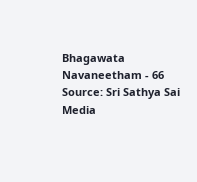Bhagawata Navaneetham - 66
Source: Sri Sathya Sai Media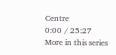Centre
0:00 / 25:27
More in this series